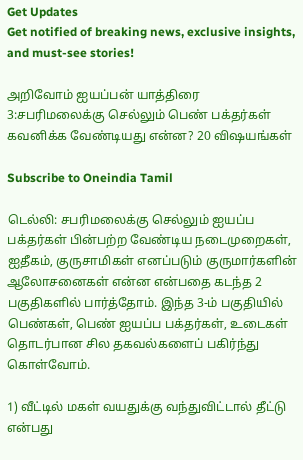Get Updates
Get notified of breaking news, exclusive insights, and must-see stories!

அறிவோம் ஐயப்பன் யாத்திரை 3:சபரிமலைக்கு செல்லும் பெண் பக்தர்கள் கவனிக்க வேண்டியது என்ன? 20 விஷயங்கள்

Subscribe to Oneindia Tamil

டெல்லி: சபரிமலைக்கு செல்லும் ஐயப்ப பக்தர்கள் பின்பற்ற வேண்டிய நடைமுறைகள், ஐதீகம், குருசாமிகள் எனப்படும் குருமார்களின் ஆலோசனைகள் என்ன என்பதை கடந்த 2 பகுதிகளில் பார்த்தோம். இந்த 3-ம் பகுதியில் பெண்கள், பெண் ஐயப்ப பக்தர்கள், உடைகள் தொடர்பான சில தகவல்களைப் பகிர்ந்து கொள்வோம்.

1) வீட்டில் மகள் வயதுக்கு வந்துவிட்டால் தீட்டு என்பது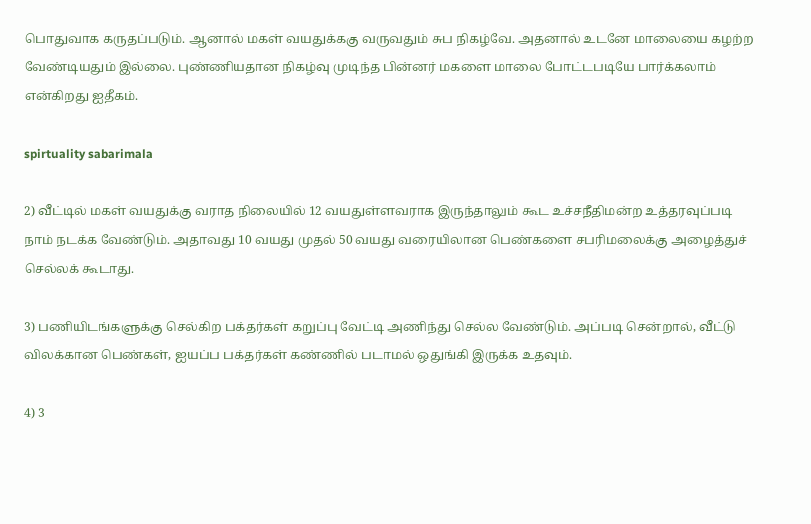பொதுவாக கருதப்படும். ஆனால் மகள் வயதுக்ககு வருவதும் சுப நிகழ்வே. அதனால் உடனே மாலையை கழற்ற வேண்டியதும் இல்லை. புண்ணியதான நிகழ்வு முடிந்த பின்னர் மகளை மாலை போட்டபடியே பார்க்கலாம் என்கிறது ஐதீகம்.

spirtuality sabarimala

2) வீட்டில் மகள் வயதுக்கு வராத நிலையில் 12 வயதுள்ளவராக இருந்தாலும் கூட உச்சநீதிமன்ற உத்தரவுப்படி நாம் நடக்க வேண்டும். அதாவது 10 வயது முதல் 50 வயது வரையிலான பெண்களை சபரிமலைக்கு அழைத்துச் செல்லக் கூடாது.

3) பணியிடங்களுக்கு செல்கிற பக்தர்கள் கறுப்பு வேட்டி அணிந்து செல்ல வேண்டும். அப்படி சென்றால், வீட்டு விலக்கான பெண்கள், ஐயப்ப பக்தர்கள் கண்ணில் படாமல் ஒதுங்கி இருக்க உதவும்.

4) 3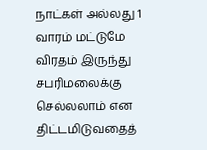நாட்கள் அல்லது 1 வாரம் மட்டுமே விரதம் இருந்து சபரிமலைக்கு செல்லலாம் என திட்டமிடுவதைத்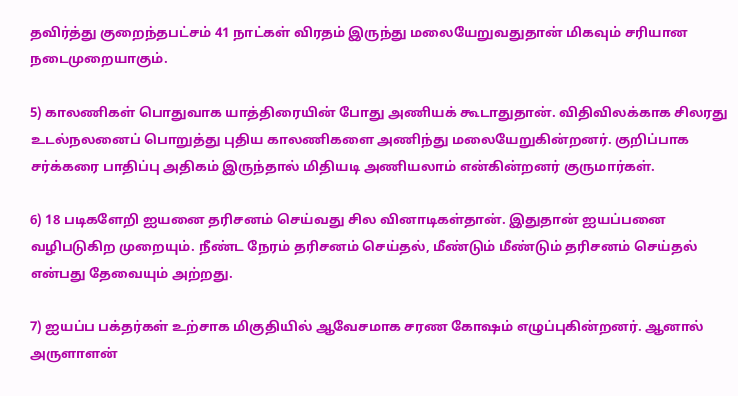தவிர்த்து குறைந்தபட்சம் 41 நாட்கள் விரதம் இருந்து மலையேறுவதுதான் மிகவும் சரியான நடைமுறையாகும்.

5) காலணிகள் பொதுவாக யாத்திரையின் போது அணியக் கூடாதுதான். விதிவிலக்காக சிலரது உடல்நலனைப் பொறுத்து புதிய காலணிகளை அணிந்து மலையேறுகின்றனர். குறிப்பாக சர்க்கரை பாதிப்பு அதிகம் இருந்தால் மிதியடி அணியலாம் என்கின்றனர் குருமார்கள்.

6) 18 படிகளேறி ஐயனை தரிசனம் செய்வது சில வினாடிகள்தான். இதுதான் ஐயப்பனை வழிபடுகிற முறையும். நீண்ட நேரம் தரிசனம் செய்தல், மீண்டும் மீண்டும் தரிசனம் செய்தல் என்பது தேவையும் அற்றது.

7) ஐயப்ப பக்தர்கள் உற்சாக மிகுதியில் ஆவேசமாக சரண கோஷம் எழுப்புகின்றனர். ஆனால் அருளாளன்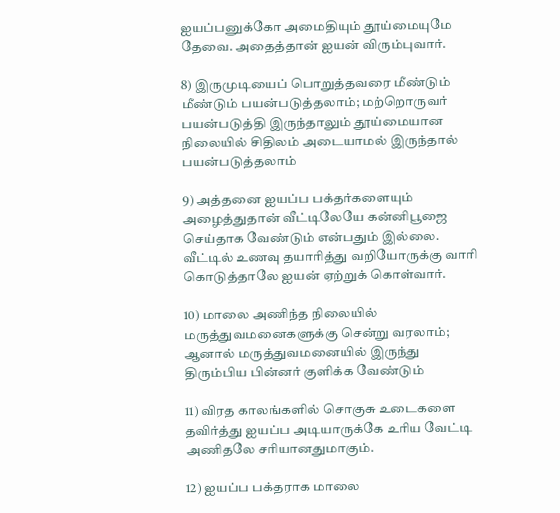ஐயப்பனுக்கோ அமைதியும் தூய்மையுமே தேவை. அதைத்தான் ஐயன் விரும்புவார்.

8) இருமுடியைப் பொறுத்தவரை மீண்டும் மீண்டும் பயன்படுத்தலாம்; மற்றொருவர் பயன்படுத்தி இருந்தாலும் தூய்மையான நிலையில் சிதிலம் அடையாமல் இருந்தால் பயன்படுத்தலாம்

9) அத்தனை ஐயப்ப பக்தர்களையும் அழைத்துதான் வீட்டிலேயே கன்னிபூஜை செய்தாக வேண்டும் என்பதும் இல்லை. வீட்டில் உணவு தயாரித்து வறியோருக்கு வாரி கொடுத்தாலே ஐயன் ஏற்றுக் கொள்வார்.

10) மாலை அணிந்த நிலையில் மருத்துவமனைகளுக்கு சென்று வரலாம்; ஆனால் மருத்துவமனையில் இருந்து திரும்பிய பின்னர் குளிக்க வேண்டும்

11) விரத காலங்களில் சொகுசு உடைகளை தவிர்த்து ஐயப்ப அடியாருக்கே உரிய வேட்டி அணிதலே சரியானதுமாகும்.

12) ஐயப்ப பக்தராக மாலை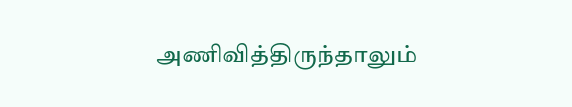அணிவித்திருந்தாலும்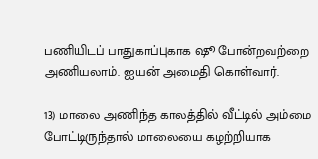பணியிடப் பாதுகாப்புகாக ஷூ போன்றவற்றை அணியலாம். ஐயன் அமைதி கொள்வார்.

13) மாலை அணிந்த காலத்தில் வீட்டில் அம்மை போட்டிருந்தால் மாலையை கழற்றியாக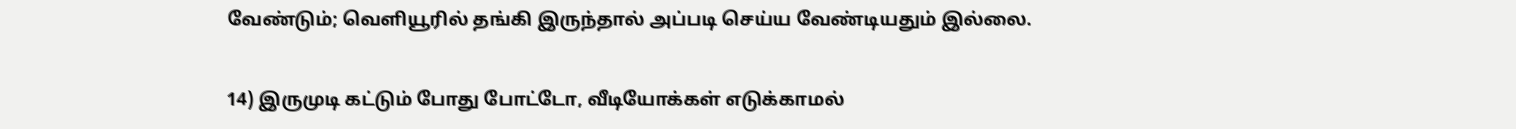வேண்டும்; வெளியூரில் தங்கி இருந்தால் அப்படி செய்ய வேண்டியதும் இல்லை.

14) இருமுடி கட்டும் போது போட்டோ, வீடியோக்கள் எடுக்காமல்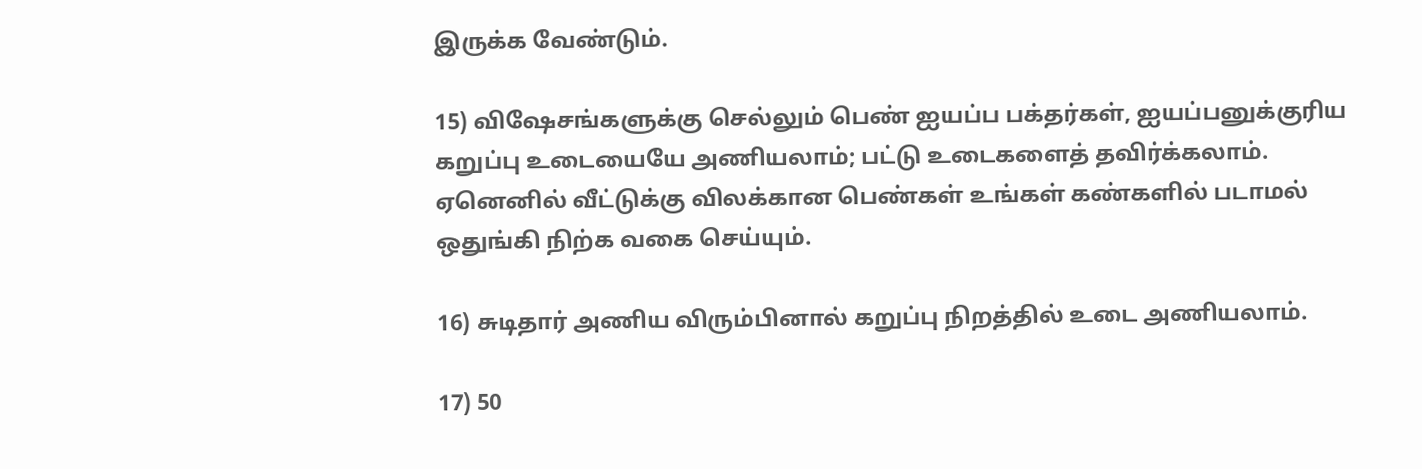இருக்க வேண்டும்.

15) விஷேசங்களுக்கு செல்லும் பெண் ஐயப்ப பக்தர்கள், ஐயப்பனுக்குரிய கறுப்பு உடையையே அணியலாம்; பட்டு உடைகளைத் தவிர்க்கலாம். ஏனெனில் வீட்டுக்கு விலக்கான பெண்கள் உங்கள் கண்களில் படாமல் ஒதுங்கி நிற்க வகை செய்யும்.

16) சுடிதார் அணிய விரும்பினால் கறுப்பு நிறத்தில் உடை அணியலாம்.

17) 50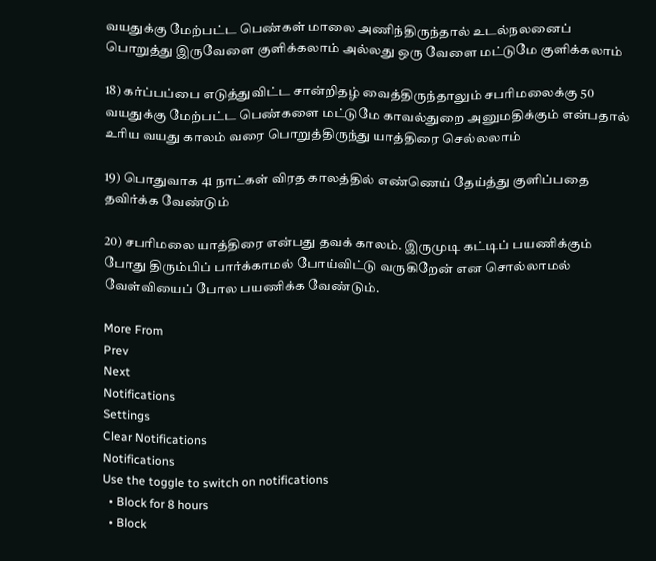வயதுக்கு மேற்பட்ட பெண்கள் மாலை அணிந்திருந்தால் உடல்நலனைப் பொறுத்து இருவேளை குளிக்கலாம் அல்லது ஒரு வேளை மட்டுமே குளிக்கலாம்

18) கர்ப்பப்பை எடுத்துவிட்ட சான்றிதழ் வைத்திருந்தாலும் சபரிமலைக்கு 50 வயதுக்கு மேற்பட்ட பெண்களை மட்டுமே காவல்துறை அனுமதிக்கும் என்பதால் உரிய வயது காலம் வரை பொறுத்திருந்து யாத்திரை செல்லலாம்

19) பொதுவாக 41 நாட்கள் விரத காலத்தில் எண்ணெய் தேய்த்து குளிப்பதை தவிர்க்க வேண்டும்

20) சபரிமலை யாத்திரை என்பது தவக் காலம். இருமுடி கட்டிப் பயணிக்கும் போது திரும்பிப் பார்க்காமல் போய்விட்டு வருகிறேன் என சொல்லாமல் வேள்வியைப் போல பயணிக்க வேண்டும்.

More From
Prev
Next
Notifications
Settings
Clear Notifications
Notifications
Use the toggle to switch on notifications
  • Block for 8 hours
  • Block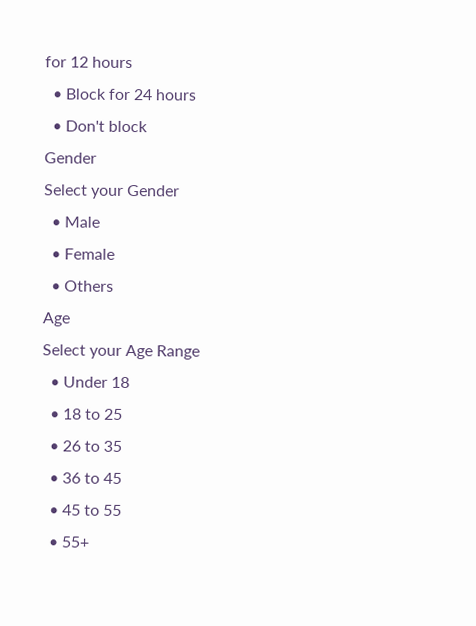for 12 hours
  • Block for 24 hours
  • Don't block
Gender
Select your Gender
  • Male
  • Female
  • Others
Age
Select your Age Range
  • Under 18
  • 18 to 25
  • 26 to 35
  • 36 to 45
  • 45 to 55
  • 55+